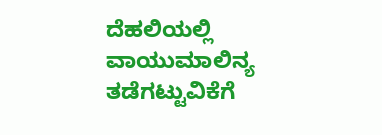ದೆಹಲಿಯಲ್ಲಿ ವಾಯುಮಾಲಿನ್ಯ ತಡೆಗಟ್ಟುವಿಕೆಗೆ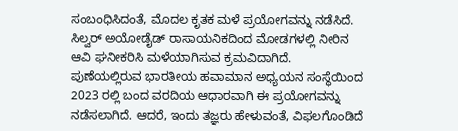ಸಂಬಂಧಿಸಿದಂತೆ, ಮೊದಲ ಕೃತಕ ಮಳೆ ಪ್ರಯೋಗವನ್ನು ನಡೆಸಿದೆ. ಸಿಲ್ವರ್ ಅಯೋಡೈಡ್ ರಾಸಾಯನಿಕದಿಂದ ಮೋಡಗಳಲ್ಲಿ ನೀರಿನ ಆವಿ ಘನೀಕರಿಸಿ ಮಳೆಯಾಗಿಸುವ ಕ್ರಮವಿದಾಗಿದೆ.
ಪುಣೆಯಲ್ಲಿರುವ ಭಾರತೀಯ ಹವಾಮಾನ ಅಧ್ಯಯನ ಸಂಸ್ಥೆಯಿಂದ 2023 ರಲ್ಲಿ ಬಂದ ವರದಿಯ ಆಧಾರವಾಗಿ ಈ ಪ್ರಯೋಗವನ್ನು ನಡೆಸಲಾಗಿದೆ. ಆದರೆ, ಇಂದು ತಜ್ಞರು ಹೇಳುವಂತೆ, ವಿಫಲಗೊಂಡಿದೆ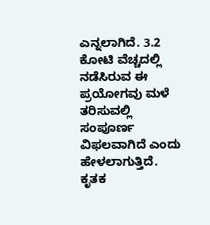ಎನ್ನಲಾಗಿದೆ. 3.2 ಕೋಟಿ ವೆಚ್ಚದಲ್ಲಿ ನಡೆಸಿರುವ ಈ ಪ್ರಯೋಗವು ಮಳೆ ತರಿಸುವಲ್ಲಿ ಸಂಪೂರ್ಣ ವಿಫಲವಾಗಿದೆ ಎಂದು ಹೇಳಲಾಗುತ್ತಿದೆ.
ಕೃತಕ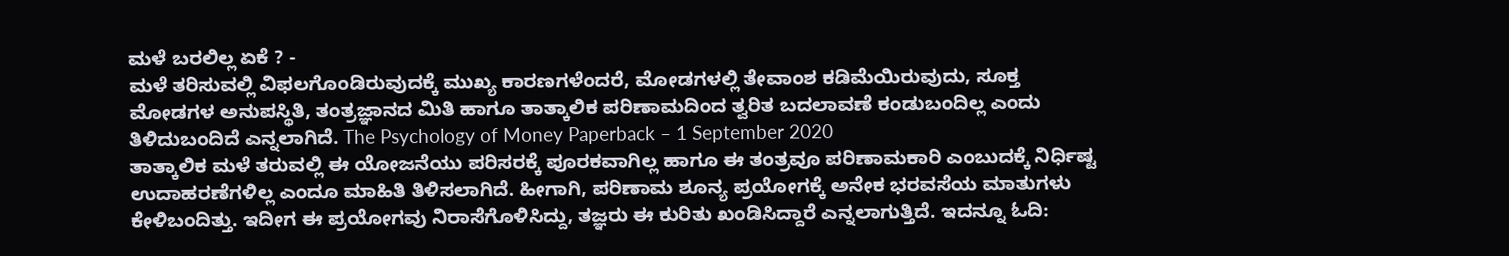ಮಳೆ ಬರಲಿಲ್ಲ ಏಕೆ ? -
ಮಳೆ ತರಿಸುವಲ್ಲಿ ವಿಫಲಗೊಂಡಿರುವುದಕ್ಕೆ ಮುಖ್ಯ ಕಾರಣಗಳೆಂದರೆ, ಮೋಡಗಳಲ್ಲಿ ತೇವಾಂಶ ಕಡಿಮೆಯಿರುವುದು, ಸೂಕ್ತ ಮೋಡಗಳ ಅನುಪಸ್ಥಿತಿ, ತಂತ್ರಜ್ಞಾನದ ಮಿತಿ ಹಾಗೂ ತಾತ್ಕಾಲಿಕ ಪರಿಣಾಮದಿಂದ ತ್ವರಿತ ಬದಲಾವಣೆ ಕಂಡುಬಂದಿಲ್ಲ ಎಂದು ತಿಳಿದುಬಂದಿದೆ ಎನ್ನಲಾಗಿದೆ. The Psychology of Money Paperback – 1 September 2020
ತಾತ್ಕಾಲಿಕ ಮಳೆ ತರುವಲ್ಲಿ ಈ ಯೋಜನೆಯು ಪರಿಸರಕ್ಕೆ ಪೂರಕವಾಗಿಲ್ಲ ಹಾಗೂ ಈ ತಂತ್ರವೂ ಪರಿಣಾಮಕಾರಿ ಎಂಬುದಕ್ಕೆ ನಿರ್ಧಿಷ್ಟ ಉದಾಹರಣೆಗಳಿಲ್ಲ ಎಂದೂ ಮಾಹಿತಿ ತಿಳಿಸಲಾಗಿದೆ. ಹೀಗಾಗಿ, ಪರಿಣಾಮ ಶೂನ್ಯ ಪ್ರಯೋಗಕ್ಕೆ ಅನೇಕ ಭರವಸೆಯ ಮಾತುಗಳು ಕೇಳಿಬಂದಿತ್ತು. ಇದೀಗ ಈ ಪ್ರಯೋಗವು ನಿರಾಸೆಗೊಳಿಸಿದ್ದು, ತಜ್ಞರು ಈ ಕುರಿತು ಖಂಡಿಸಿದ್ದಾರೆ ಎನ್ನಲಾಗುತ್ತಿದೆ. ಇದನ್ನೂ ಓದಿ: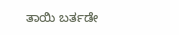ತಾಯಿ ಬರ್ತಡೇ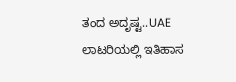ತಂದ ಅದೃಷ್ಟ..UAE ಲಾಟರಿಯಲ್ಲಿ ಇತಿಹಾಸ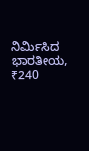ನಿರ್ಮಿಸಿದ ಭಾರತೀಯ, ₹240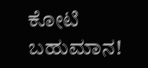ಕೋಟಿ ಬಹುಮಾನ!